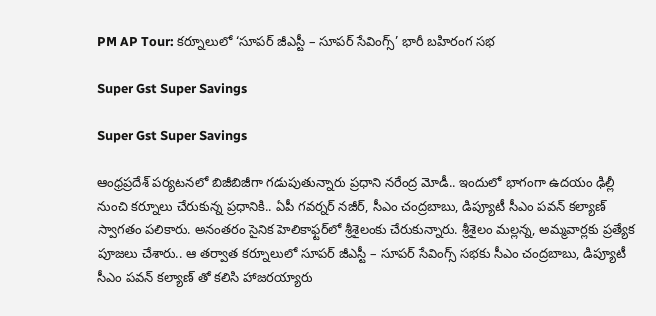PM AP Tour: కర్నూలులో ‘సూపర్ జీఎస్టీ – సూపర్‌ సేవింగ్స్‌’ భారీ బహిరంగ సభ

Super Gst Super Savings

Super Gst Super Savings

ఆంధ్రప్రదేశ్ పర్యటనలో బిజీబిజీగా గడుపుతున్నారు ప్రధాని నరేంద్ర మోడీ.. ఇందులో భాగంగా ఉదయం ఢిల్లీ నుంచి కర్నూలు చేరుకున్న ప్రధానికి.. ఏపీ గవర్నర్ నజీర్, సీఎం చంద్రబాబు, డిప్యూటీ సీఎం పవన్ కల్యాణ్ స్వాగతం పలికారు. అనంతరం సైనిక హెలికాఫ్టర్‌లో శ్రీశైలంకు చేరుకున్నారు. శ్రీశైలం మల్లన్న, అమ్మవార్లకు ప్రత్యేక పూజలు చేశారు.. ఆ తర్వాత కర్నూలులో సూపర్ జీఎస్టీ – సూపర్‌ సేవింగ్స్‌ సభకు సీఎం చంద్రబాబు, డిప్యూటీ సీఎం పవన్‌ కల్యాణ్‌ తో కలిసి హాజరయ్యారు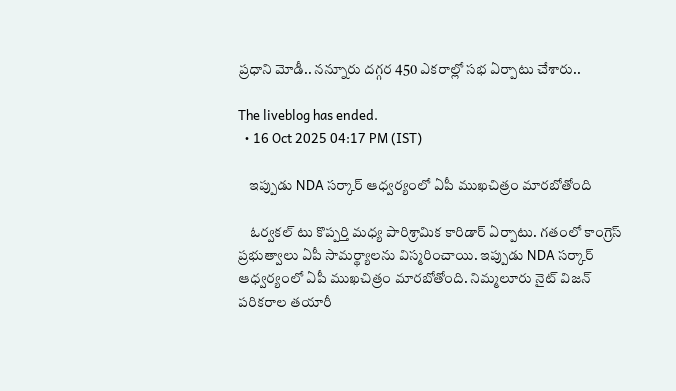ప్రధాని మోడీ.. నన్నూరు దగ్గర 450 ఎకరాల్లో సభ ఏర్పాటు చేశారు..

The liveblog has ended.
  • 16 Oct 2025 04:17 PM (IST)

    ఇప్పుడు NDA సర్కార్‌ ఆధ్వర్యంలో ఏపీ ముఖచిత్రం మారబోతోంది

    ఓర్వకల్‌ టు కొప్పర్తి మధ్య పారిశ్రామిక కారిడార్‌ ఏర్పాటు. గతంలో కాంగ్రెస్‌ ప్రభుత్వాలు ఏపీ సామర్థ్యాలను విస్మరించాయి. ఇప్పుడు NDA సర్కార్‌ ఆధ్వర్యంలో ఏపీ ముఖచిత్రం మారబోతోంది. నిమ్మలూరు నైట్‌ విజన్‌ పరికరాల తయారీ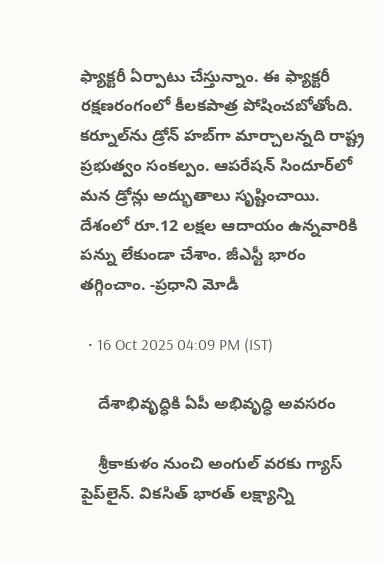ఫ్యాక్టరీ ఏర్పాటు చేస్తున్నాం. ఈ ఫ్యాక్టరీ రక్షణరంగంలో కీలకపాత్ర పోషించబోతోంది. కర్నూల్‌ను డ్రోన్‌ హబ్‌గా మార్చాలన్నది రాష్ట్ర ప్రభుత్వం సంకల్పం. ఆపరేషన్‌ సిందూర్‌లో మన డ్రోన్లు అద్భుతాలు సృష్టించాయి. దేశంలో రూ.12 లక్షల ఆదాయం ఉన్నవారికి పన్ను లేకుండా చేశాం. జీఎస్టీ భారం తగ్గించాం. -ప్రధాని మోడీ

  • 16 Oct 2025 04:09 PM (IST)

    దేశాభివృద్ధికి ఏపీ అభివృద్ధి అవసరం

    శ్రీకాకుళం నుంచి అంగుల్‌ వరకు గ్యాస్‌ పైప్‌లైన్‌. వికసిత్‌ భారత్‌ లక్ష్యాన్ని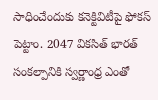సాధించేందుకు కనెక్టివిటీపై ఫోకస్‌ పెట్టాం. 2047 వికసిత్‌ భారత్‌ సంకల్పానికి స్వర్ణాంధ్ర ఎంతో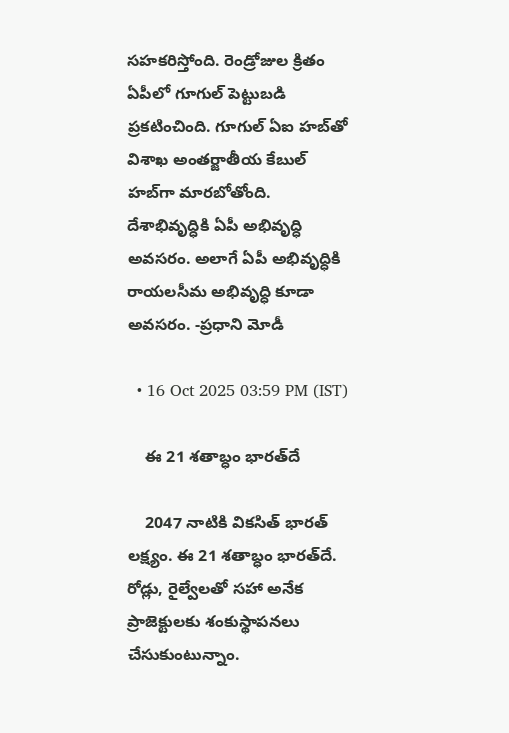సహకరిస్తోంది. రెండ్రోజుల క్రితం ఏపీలో గూగుల్‌ పెట్టుబడి ప్రకటించింది. గూగుల్‌ ఏఐ హబ్‌తో విశాఖ అంతర్జాతీయ కేబుల్‌ హబ్‌గా మారబోతోంది. దేశాభివృద్ధికి ఏపీ అభివృద్ధి అవసరం. అలాగే ఏపీ అభివృద్ధికి రాయలసీమ అభివృద్ధి కూడా అవసరం. -ప్రధాని మోడీ

  • 16 Oct 2025 03:59 PM (IST)

    ఈ 21 శతాబ్ధం భారత్‌దే

    2047 నాటికి వికసిత్‌ భారత్‌ లక్ష్యం. ఈ 21 శతాబ్ధం భారత్‌దే. రోడ్లు, రైల్వేలతో సహా అనేక ప్రాజెక్టులకు శంకుస్థాపనలు చేసుకుంటున్నాం.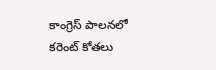కాంగ్రెస్‌ పాలనలో కరెంట్‌ కోతలు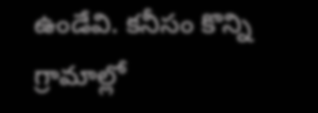ఉండేవి. కనీసం కొన్ని గ్రామాల్లో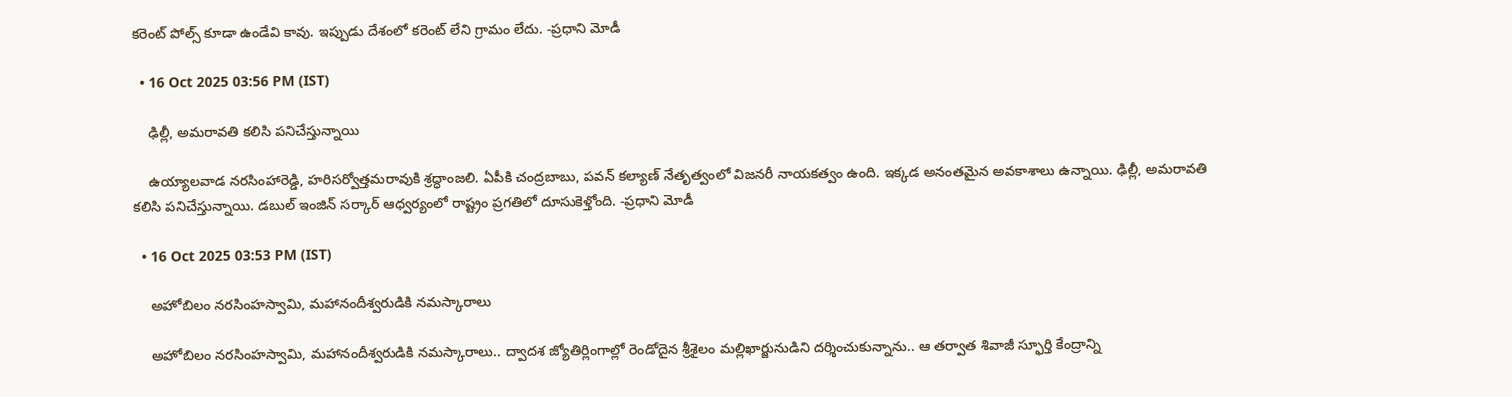కరెంట్‌ పోల్స్‌ కూడా ఉండేవి కావు. ఇప్పుడు దేశంలో కరెంట్‌ లేని గ్రామం లేదు. -ప్రధాని మోడీ

  • 16 Oct 2025 03:56 PM (IST)

    ఢిల్లీ, అమరావతి కలిసి పనిచేస్తున్నాయి

    ఉయ్యాలవాడ నరసింహారెడ్డి, హరిసర్వోత్తమరావుకి శ్రద్ధాంజలి. ఏపీకి చంద్రబాబు, పవన్‌ కల్యాణ్‌ నేతృత్వంలో విజనరీ నాయకత్వం ఉంది. ఇక్కడ అనంతమైన అవకాశాలు ఉన్నాయి. ఢిల్లీ, అమరావతి కలిసి పనిచేస్తున్నాయి. డబుల్‌ ఇంజిన్‌ సర్కార్‌ ఆధ్వర్యంలో రాష్ట్రం ప్రగతిలో దూసుకెళ్తోంది. -ప్రధాని మోడీ

  • 16 Oct 2025 03:53 PM (IST)

    అహోబిలం నరసింహస్వామి, మహానందీశ్వరుడికి నమస్కారాలు

    అహోబిలం నరసింహస్వామి, మహానందీశ్వరుడికి నమస్కారాలు.. ద్వాదశ జ్యోతిర్లింగాల్లో రెండోదైన శ్రీశైలం మల్లిఖార్జునుడిని దర్శించుకున్నాను.. ఆ తర్వాత శివాజీ స్ఫూర్తి కేంద్రాన్ని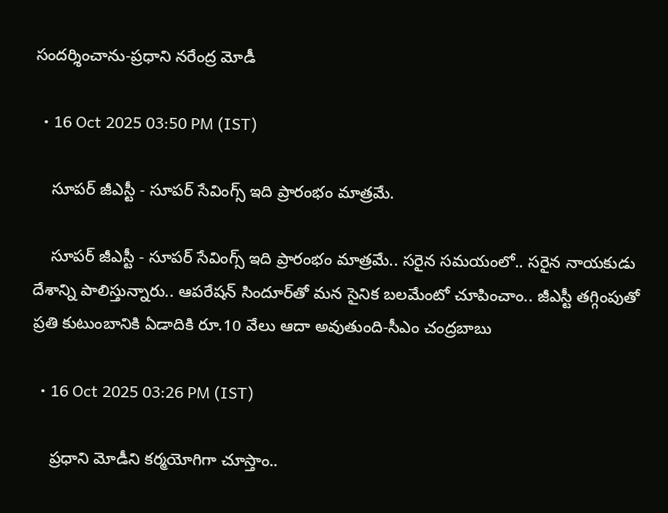సందర్శించాను-ప్రధాని నరేంద్ర మోడీ

  • 16 Oct 2025 03:50 PM (IST)

    సూపర్ జీఎస్టీ - సూపర్ సేవింగ్స్‌ ఇది ప్రారంభం మాత్రమే.

    సూపర్ జీఎస్టీ - సూపర్ సేవింగ్స్‌ ఇది ప్రారంభం మాత్రమే.. సరైన సమయంలో.. సరైన నాయకుడు దేశాన్ని పాలిస్తున్నారు.. ఆపరేషన్‌ సిందూర్‌తో మన సైనిక బలమేంటో చూపించాం.. జీఎస్టీ తగ్గింపుతో ప్రతి కుటుంబానికి ఏడాదికి రూ.10 వేలు ఆదా అవుతుంది-సీఎం చంద్రబాబు

  • 16 Oct 2025 03:26 PM (IST)

    ప్రధాని మోడీని కర్మయోగిగా చూస్తాం..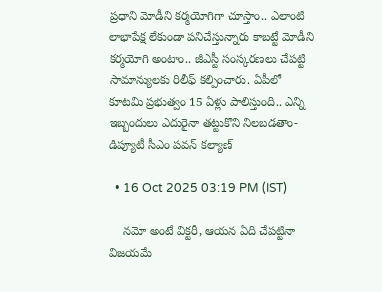ప్రధాని మోడీని కర్మయోగిగా చూస్తాం.. ఎలాంటి లాభాపేక్ష లేకుండా పనిచేస్తున్నారు కాబట్టే మోడీని కర్మయోగి అంటాం.. జీఎస్టీ సంస్కరణలు చేపట్టి సామాన్యులకు రిలీఫ్‌ కల్పించారు. ఏపీలో కూటమి ప్రభుత్వం 15 ఏళ్లు పాలిస్తుంది.. ఎన్ని ఇబ్బందులు ఎదురైనా తట్టుకొని నిలబడతాం-డిప్యూటీ సీఎం పవన్ కల్యాణ్

  • 16 Oct 2025 03:19 PM (IST)

    నమో అంటే విక్టరీ, ఆయన ఏది చేపట్టినా విజయమే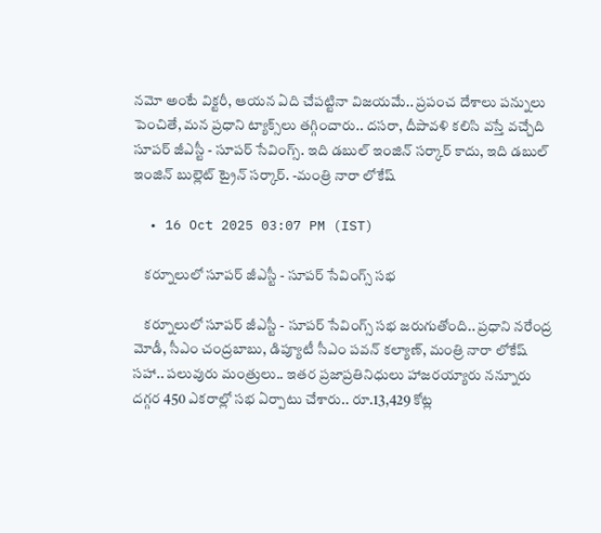నమో అంటే విక్టరీ, ఆయన ఏది చేపట్టినా విజయమే.. ప్రపంచ దేశాలు పన్నులు పెంచితే, మన ప్రధాని ట్యాక్స్‌లు తగ్గించారు.. దసరా, దీపావళి కలిసి వస్తే వచ్చేది సూపర్‌ జీఎస్టీ - సూపర్‌ సేవింగ్స్‌. ఇది డబుల్ ఇంజిన్‌ సర్కార్‌ కాదు, ఇది డబుల్‌ ఇంజిన్‌ బుల్లెట్‌ ట్రైన్‌ సర్కార్‌. -మంత్రి నారా లోకేష్‌

  • 16 Oct 2025 03:07 PM (IST)

    కర్నూలులో సూపర్ జీఎస్టీ - సూపర్‌ సేవింగ్స్‌ సభ

    కర్నూలులో సూపర్ జీఎస్టీ - సూపర్‌ సేవింగ్స్‌ సభ జరుగుతోంది.. ప్రధాని నరేంద్ర మోడీ, సీఎం చంద్రబాబు, డిప్యూటీ సీఎం పవన్‌ కల్యాణ్‌, మంత్రి నారా లోకేష్ సహా.. పలువురు మంత్రులు.. ఇతర ప్రజాప్రతినిధులు హాజరయ్యారు నన్నూరు దగ్గర 450 ఎకరాల్లో సభ ఏర్పాటు చేశారు.. రూ.13,429 కోట్ల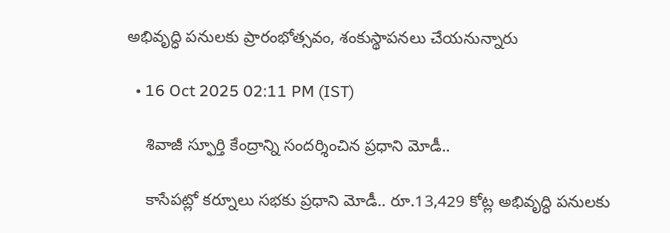అభివృద్ధి పనులకు ప్రారంభోత్సవం, శంకుస్థాపనలు చేయనున్నారు

  • 16 Oct 2025 02:11 PM (IST)

    శివాజీ స్ఫూర్తి కేంద్రాన్ని సందర్శించిన ప్రధాని మోడీ..

    కాసేపట్లో కర్నూలు సభకు ప్రధాని మోడీ.. రూ.13,429 కోట్ల అభివృద్ధి పనులకు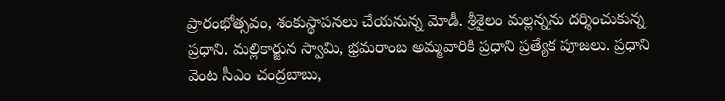ప్రారంభోత్సవం, శంకుస్థాపనలు చేయనున్న మోడీ. శ్రీశైలం మల్లన్నను దర్శించుకున్న ప్రధాని. మల్లికార్జున స్వామి, భ్రమరాంబ అమ్మవారికి ప్రధాని ప్రత్యేక పూజలు. ప్రధాని వెంట సీఎం చంద్రబాబు,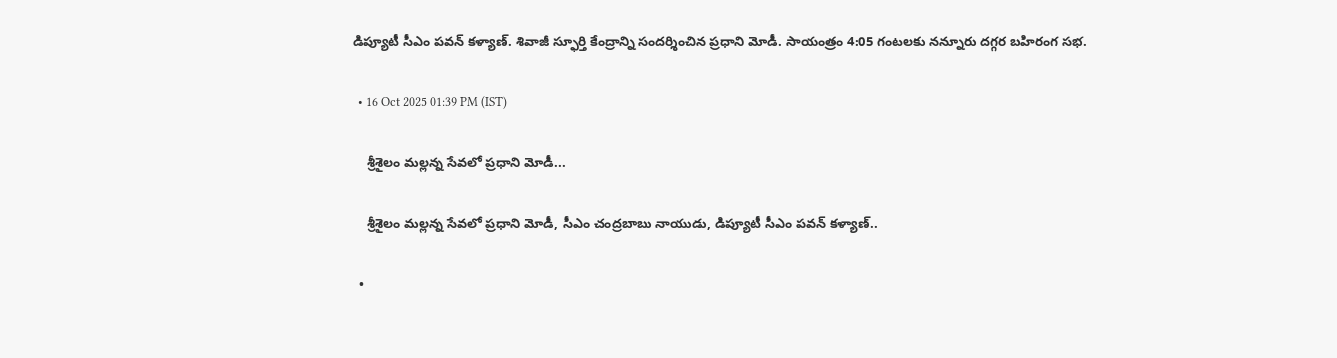డిప్యూటీ సీఎం పవన్ కళ్యాణ్. శివాజీ స్ఫూర్తి కేంద్రాన్ని సందర్శించిన ప్రధాని మోడీ. సాయంత్రం 4:05 గంటలకు నన్నూరు దగ్గర బహిరంగ సభ.

  • 16 Oct 2025 01:39 PM (IST)

    శ్రీశైలం మల్లన్న సేవలో ప్రధాని మోడీ...

    శ్రీశైలం మల్లన్న సేవలో ప్రధాని మోడీ, సీఎం చంద్రబాబు నాయుడు, డిప్యూటీ సీఎం పవన్ కళ్యాణ్..

  •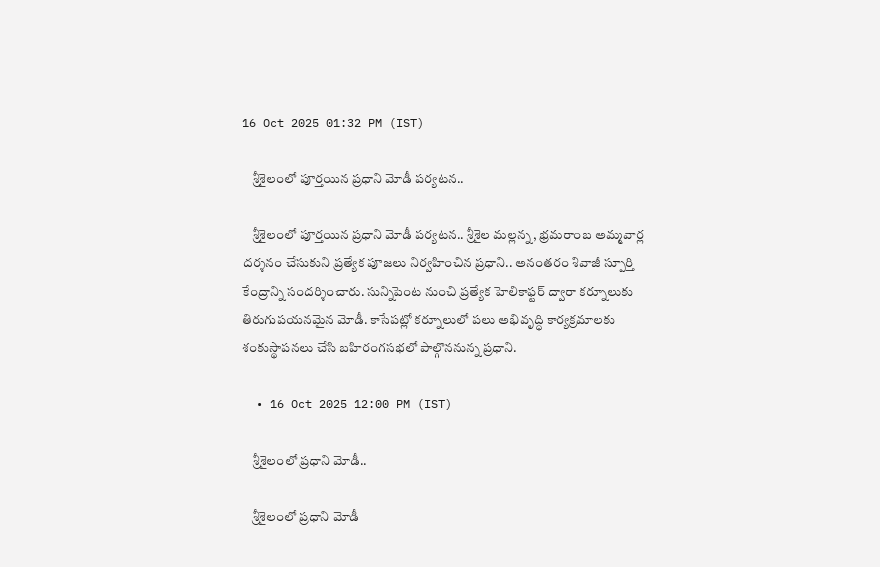16 Oct 2025 01:32 PM (IST)

    శ్రీశైలంలో పూర్తయిన ప్రధాని మోడీ పర్యటన..

    శ్రీశైలంలో పూర్తయిన ప్రధాని మోడీ పర్యటన.. శ్రీశైల మల్లన్న, భ్రమరాంబ అమ్మవార్ల దర్శనం చేసుకుని ప్రత్యేక పూజలు నిర్వహించిన ప్రధాని.. అనంతరం శివాజీ స్పూర్తి కేంద్రాన్ని సందర్శించారు. సున్నిపెంట నుంచి ప్రత్యేక హెలికాఫ్టర్ ద్వారా కర్నూలుకు తిరుగుపయనమైన మోడీ. కాసేపట్లో కర్నూలులో పలు అభివృద్ధి కార్యక్రమాలకు శంకుస్థాపనలు చేసి బహిరంగసభలో పాల్గొననున్న ప్రధాని.

  • 16 Oct 2025 12:00 PM (IST)

    శ్రీశైలంలో ప్రధాని మోడీ..

    శ్రీశైలంలో ప్రధాని మోడీ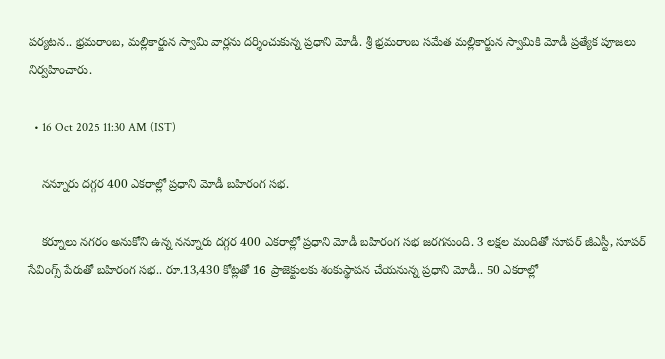పర్యటన.. భ్రమరాంబ, మల్లికార్జున స్వామి వార్లను దర్శించుకున్న ప్రధాని మోడీ. శ్రీ భ్రమరాంబ సమేత మల్లికార్జున స్వామికి మోడీ ప్రత్యేక పూజలు నిర్వహించారు.

  • 16 Oct 2025 11:30 AM (IST)

    నన్నూరు దగ్గర 400 ఎకరాల్లో ప్రధాని మోడీ బహిరంగ సభ.

    కర్నూలు నగరం అనుకోని ఉన్న నన్నూరు దగ్గర 400 ఎకరాల్లో ప్రధాని మోడీ బహిరంగ సభ జరగనుంది. 3 లక్షల మందితో సూపర్ జీఎస్టీ, సూపర్ సేవింగ్స్ పేరుతో బహిరంగ సభ.. రూ.13,430 కోట్లతో 16 ప్రాజెక్టులకు శంకుస్థాపన చేయనున్న ప్రధాని మోడీ.. 50 ఎకరాల్లో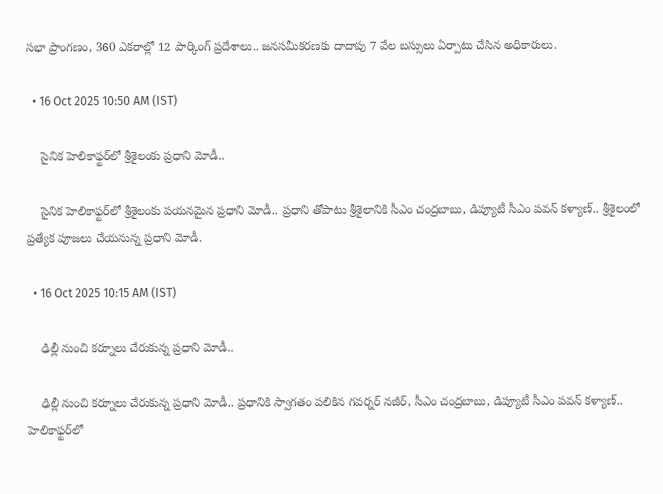సభా ప్రాంగణం, 360 ఎకరాల్లో 12 పార్కింగ్ ప్రదేశాలు.. జనసమీకరణకు దాదాపు 7 వేల బస్సులు ఏర్పాటు చేసిన అధికారులు.

  • 16 Oct 2025 10:50 AM (IST)

    సైనిక హెలికాఫ్టర్‌లో శ్రీశైలంకు ప్రధాని మోడీ..

    సైనిక హెలికాఫ్టర్‌లో శ్రీశైలంకు పయనమైన ప్రధాని మోడీ.. ప్రధాని తోపాటు శ్రీశైలానికి సీఎం చంద్రబాబు, డిప్యూటీ సీఎం పవన్ కళ్యాణ్.. శ్రీశైలంలో ప్రత్యేక పూజలు చేయనున్న ప్రధాని మోడీ.

  • 16 Oct 2025 10:15 AM (IST)

    ఢిల్లీ నుంచి కర్నూలు చేరుకున్న ప్రధాని మోడీ..

    ఢిల్లీ నుంచి కర్నూలు చేరుకున్న ప్రధాని మోడీ.. ప్రధానికి స్వాగతం పలికిన గవర్నర్ నజీర్, సీఎం చంద్రబాబు, డిప్యూటీ సీఎం పవన్ కళ్యాణ్.. హెలికాఫ్టర్‌లో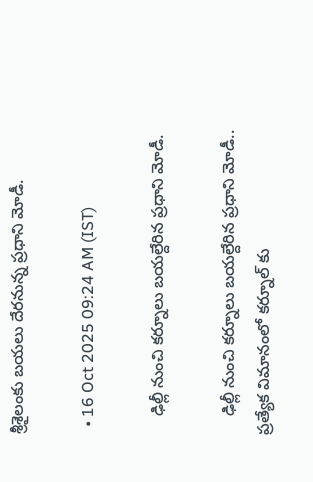శ్రీశైలంకు బయలు దేరనున్న ప్రధాని మోడీ.

  • 16 Oct 2025 09:24 AM (IST)

    ఢిల్లీ నుంచి కర్నూలు బయల్దేరిన ప్రధాని మోడీ.

    ఢిల్లీ నుంచి కర్నూలు బయల్దేరిన ప్రధాని మోడీ.. ప్రత్యేక విమానంలో కర్నూల్ కు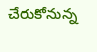చేరుకోనున్న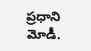ప్రధాని మోడీ.